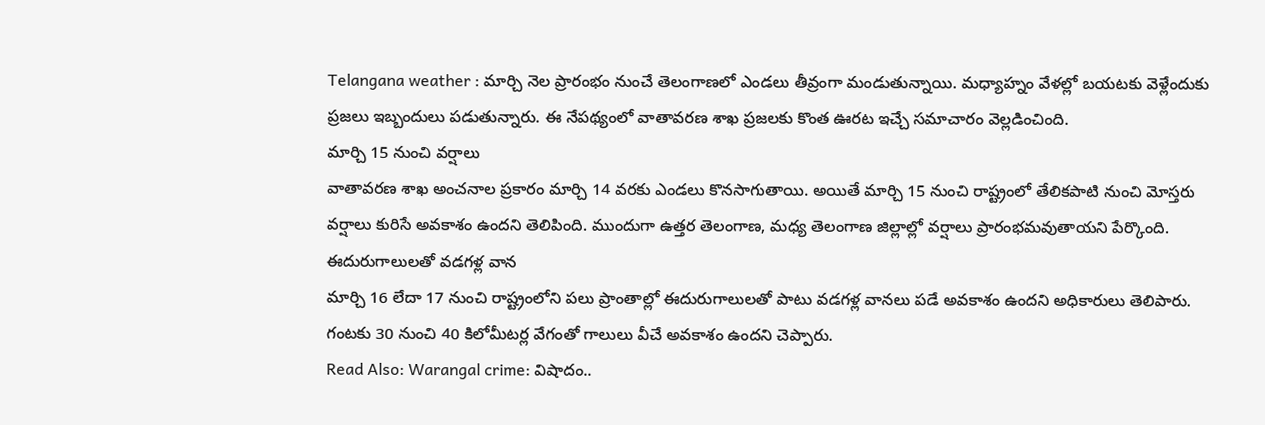Telangana weather : మార్చి నెల ప్రారంభం నుంచే తెలంగాణలో ఎండలు తీవ్రంగా మండుతున్నాయి. మధ్యాహ్నం వేళల్లో బయటకు వెళ్లేందుకు ప్రజలు ఇబ్బందులు పడుతున్నారు. ఈ నేపథ్యంలో వాతావరణ శాఖ ప్రజలకు కొంత ఊరట ఇచ్చే సమాచారం వెల్లడించింది.
మార్చి 15 నుంచి వర్షాలు
వాతావరణ శాఖ అంచనాల ప్రకారం మార్చి 14 వరకు ఎండలు కొనసాగుతాయి. అయితే మార్చి 15 నుంచి రాష్ట్రంలో తేలికపాటి నుంచి మోస్తరు వర్షాలు కురిసే అవకాశం ఉందని తెలిపింది. ముందుగా ఉత్తర తెలంగాణ, మధ్య తెలంగాణ జిల్లాల్లో వర్షాలు ప్రారంభమవుతాయని పేర్కొంది.
ఈదురుగాలులతో వడగళ్ల వాన
మార్చి 16 లేదా 17 నుంచి రాష్ట్రంలోని పలు ప్రాంతాల్లో ఈదురుగాలులతో పాటు వడగళ్ల వానలు పడే అవకాశం ఉందని అధికారులు తెలిపారు. గంటకు 30 నుంచి 40 కిలోమీటర్ల వేగంతో గాలులు వీచే అవకాశం ఉందని చెప్పారు.
Read Also: Warangal crime: విషాదం..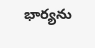భార్యను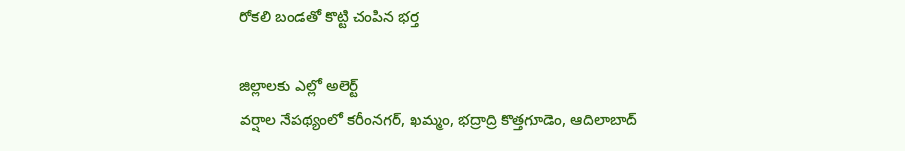రోకలి బండతో కొట్టి చంపిన భర్త

జిల్లాలకు ఎల్లో అలెర్ట్
వర్షాల నేపథ్యంలో కరీంనగర్, ఖమ్మం, భద్రాద్రి కొత్తగూడెం, ఆదిలాబాద్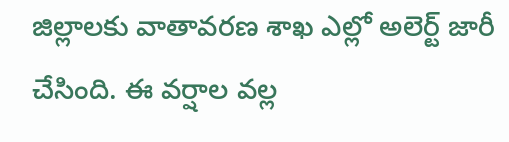జిల్లాలకు వాతావరణ శాఖ ఎల్లో అలెర్ట్ జారీ చేసింది. ఈ వర్షాల వల్ల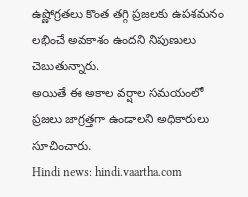ఉష్ణోగ్రతలు కొంత తగ్గి ప్రజలకు ఉపశమనం లభించే అవకాశం ఉందని నిపుణులు చెబుతున్నారు.
అయితే ఈ అకాల వర్షాల సమయంలో ప్రజలు జాగ్రత్తగా ఉండాలని అధికారులు సూచించారు.
Hindi news: hindi.vaartha.com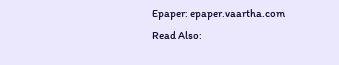Epaper: epaper.vaartha.com
Read Also: